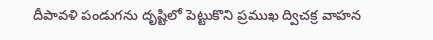దీపావళి పండుగను దృష్టిలో పెట్టుకొని ప్రముఖ ద్విచక్ర వాహన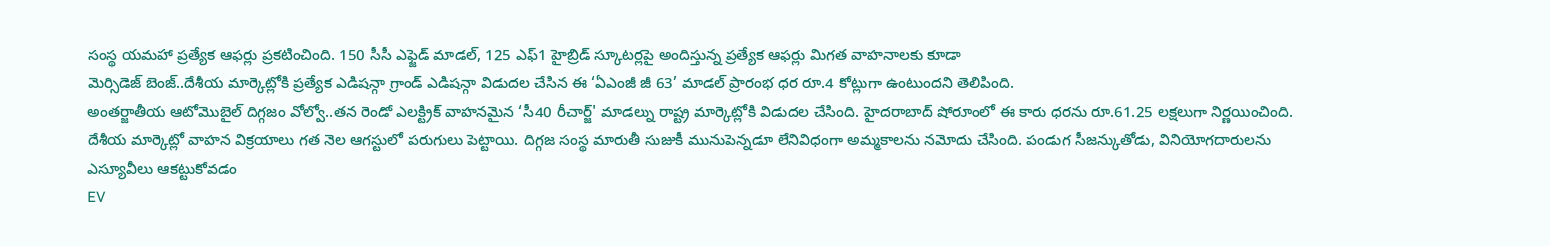సంస్థ యమహా ప్రత్యేక ఆఫర్లు ప్రకటించింది. 150 సీసీ ఎఫ్జెడ్ మాడల్, 125 ఎఫ్1 హైబ్రిడ్ స్కూటర్లపై అందిస్తున్న ప్రత్యేక ఆఫర్లు మిగత వాహనాలకు కూడా
మెర్సిడెజ్ బెంజ్..దేశీయ మార్కెట్లోకి ప్రత్యేక ఎడిషన్గా గ్రాండ్ ఎడిషన్గా విడుదల చేసిన ఈ ‘ఏఎంజీ జీ 63’ మాడల్ ప్రారంభ ధర రూ.4 కోట్లుగా ఉంటుందని తెలిపింది.
అంతర్జాతీయ ఆటోమొబైల్ దిగ్గజం వోల్వో..తన రెండో ఎలక్ట్రిక్ వాహనమైన ‘సీ40 రీచార్జ్' మాడల్ను రాష్ట్ర మార్కెట్లోకి విడుదల చేసింది. హైదరాబాద్ షోరూంలో ఈ కారు ధరను రూ.61.25 లక్షలుగా నిర్ణయించింది.
దేశీయ మార్కెట్లో వాహన విక్రయాలు గత నెల ఆగస్టులో పరుగులు పెట్టాయి. దిగ్గజ సంస్థ మారుతీ సుజుకీ మునుపెన్నడూ లేనివిధంగా అమ్మకాలను నమోదు చేసింది. పండుగ సీజన్కుతోడు, వినియోగదారులను ఎస్యూవీలు ఆకట్టుకోవడం
EV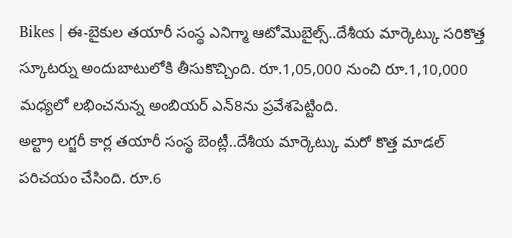Bikes | ఈ-బైకుల తయారీ సంస్థ ఎనిగ్మా ఆటోమొబైల్స్..దేశీయ మార్కెట్కు సరికొత్త స్కూటర్ను అందుబాటులోకి తీసుకొచ్చింది. రూ.1,05,000 నుంచి రూ.1,10,000 మధ్యలో లభించనున్న అంబియర్ ఎన్8ను ప్రవేశపెట్టింది.
అల్ట్రా లగ్జరీ కార్ల తయారీ సంస్థ బెంట్లీ..దేశీయ మార్కెట్కు మరో కొత్త మాడల్ పరిచయం చేసింది. రూ.6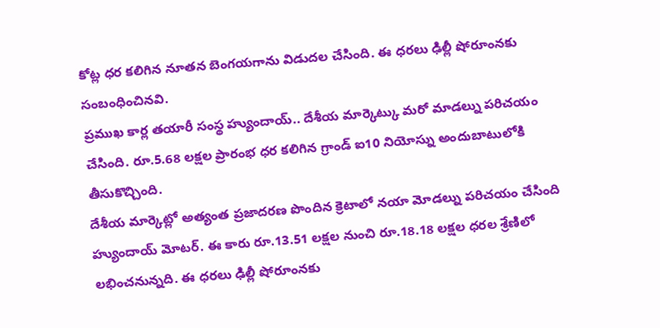కోట్ల ధర కలిగిన నూతన బెంగయగాను విడుదల చేసింది. ఈ ధరలు ఢిల్లీ షోరూంనకు సంబంధించినవి.
ప్రముఖ కార్ల తయారీ సంస్థ హ్యుందాయ్.. దేశీయ మార్కెట్కు మరో మాడల్ను పరిచయం చేసింది. రూ.5.68 లక్షల ప్రారంభ ధర కలిగిన గ్రాండ్ ఐ10 నియోస్ను అందుబాటులోకి తీసుకొచ్చింది.
దేశీయ మార్కెట్లో అత్యంత ప్రజాదరణ పొందిన క్రెటాలో నయా మోడల్ను పరిచయం చేసింది హ్యుందాయ్ మోటర్. ఈ కారు రూ.13.51 లక్షల నుంచి రూ.18.18 లక్షల ధరల శ్రేణిలో లభించనున్నది. ఈ ధరలు ఢిల్లీ షోరూంనకు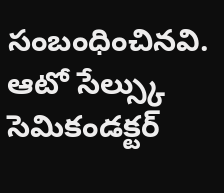సంబంధించినవి.
ఆటో సేల్స్కు సెమికండక్టర్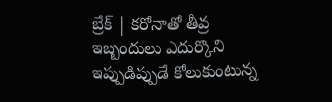బ్రేక్ | కరోనాతో తీవ్ర ఇబ్బందులు ఎదుర్కొని ఇప్పుడిప్పుడే కోలుకుంటున్న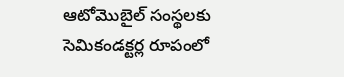ఆటోమొబైల్ సంస్థలకు సెమికండక్టర్ల రూపంలో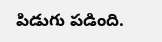పిడుగు పడింది.